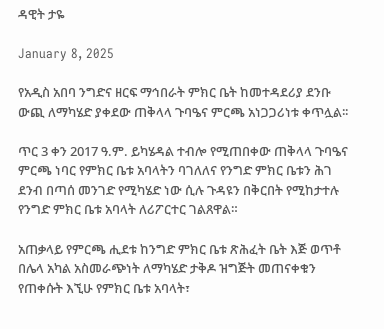ዳዊት ታዬ

January 8, 2025

የአዲስ አበባ ንግድና ዘርፍ ማኅበራት ምክር ቤት ከመተዳደሪያ ደንቡ ውጪ ለማካሄድ ያቀደው ጠቅላላ ጉባዔና ምርጫ አነጋጋሪነቱ ቀጥሏል፡፡

ጥር 3 ቀን 2017 ዓ.ም. ይካሄዳል ተብሎ የሚጠበቀው ጠቅላላ ጉባዔና ምርጫ ነባር የምክር ቤቱ አባላትን ባገለለና የንግድ ምክር ቤቱን ሕገ ደንብ በጣሰ መንገድ የሚካሄድ ነው ሲሉ ጉዳዩን በቅርበት የሚከታተሉ የንግድ ምክር ቤቱ አባላት ለሪፖርተር ገልጸዋል።

አጠቃላይ የምርጫ ሒደቱ ከንግድ ምክር ቤቱ ጽሕፈት ቤት እጅ ወጥቶ በሌላ አካል አስመራጭነት ለማካሄድ ታቅዶ ዝግጅት መጠናቀቁን የጠቀሱት እኚሁ የምክር ቤቱ አባላት፣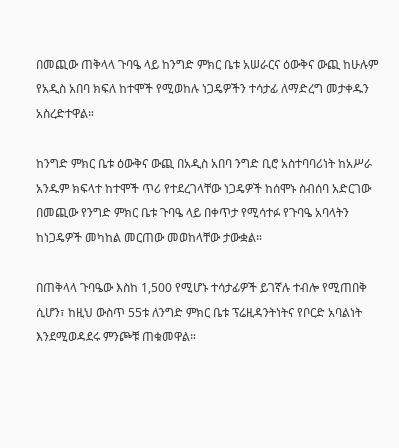በመጪው ጠቅላላ ጉባዔ ላይ ከንግድ ምክር ቤቱ አሠራርና ዕውቅና ውጪ ከሁሉም የአዲስ አበባ ክፍለ ከተሞች የሚወከሉ ነጋዴዎችን ተሳታፊ ለማድረግ መታቀዱን አስረድተዋል።

ከንግድ ምክር ቤቱ ዕውቅና ውጪ በአዲስ አበባ ንግድ ቢሮ አስተባባሪነት ከአሥራ አንዱም ክፍላተ ከተሞች ጥሪ የተደረገላቸው ነጋዴዎች ከሰሞኑ ስብሰባ አድርገው በመጪው የንግድ ምክር ቤቱ ጉባዔ ላይ በቀጥታ የሚሳተፉ የጉባዔ አባላትን ከነጋዴዎች መካከል መርጠው መወከላቸው ታውቋል።

በጠቅላላ ጉባዔው እስከ 1,500 የሚሆኑ ተሳታፊዎች ይገኛሉ ተብሎ የሚጠበቅ ሲሆን፣ ከዚህ ውስጥ 55ቱ ለንግድ ምክር ቤቱ ፕሬዚዳንትነትና የቦርድ አባልነት እንደሚወዳደሩ ምንጮቹ ጠቁመዋል።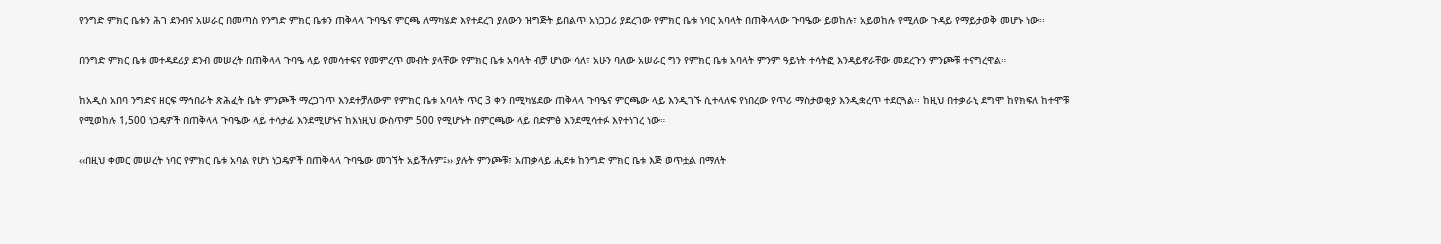የንግድ ምክር ቤቱን ሕገ ደንብና አሠራር በመጣስ የንግድ ምክር ቤቱን ጠቅላላ ጉባዔና ምርጫ ለማካሄድ እየተደረገ ያለውን ዝግጅት ይበልጥ አነጋጋሪ ያደረገው የምክር ቤቱ ነባር አባላት በጠቅላላው ጉባዔው ይወከሉ፣ አይወከሉ የሚለው ጉዳይ የማይታወቅ መሆኑ ነው፡፡

በንግድ ምክር ቤቱ መተዳደሪያ ደንብ መሠረት በጠቅላላ ጉባዔ ላይ የመሳተፍና የመምረጥ መብት ያላቸው የምክር ቤቱ አባላት ብቻ ሆነው ሳለ፣ አሁን ባለው አሠራር ግን የምክር ቤቱ አባላት ምንም ዓይነት ተሳትፎ እንዳይኖራቸው መደረጉን ምንጮቹ ተናግረዋል።

ከአዲስ አበባ ንግድና ዘርፍ ማኅበራት ጽሕፈት ቤት ምንጮች ማረጋገጥ እንደተቻለውም የምክር ቤቱ አባላት ጥር 3 ቀን በሚካሄደው ጠቅላላ ጉባዔና ምርጫው ላይ እንዲገኙ ሲተላለፍ የነበረው የጥሪ ማስታወቂያ እንዲቋረጥ ተደርጓል፡፡ ከዚህ በተቃራኒ ደግሞ ከየክፍለ ከተሞቹ የሚወከሉ 1,500 ነጋዴዎች በጠቅላላ ጉባዔው ላይ ተሳታፊ እንደሚሆኑና ከእነዚህ ውስጥም 500 የሚሆኑት በምርጫው ላይ በድምፅ እንደሚሳተፉ እየተነገረ ነው።

‹‹በዚህ ቀመር መሠረት ነባር የምክር ቤቱ አባል የሆነ ነጋዴዎች በጠቅላላ ጉባዔው መገኘት አይችሉም፤›› ያሉት ምንጮቹ፣ አጠቃላይ ሒደቱ ከንግድ ምክር ቤቱ እጅ ወጥቷል በማለት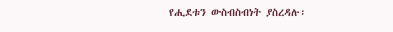የሒደቱን ውስብስብነት ያስረዳሉ፡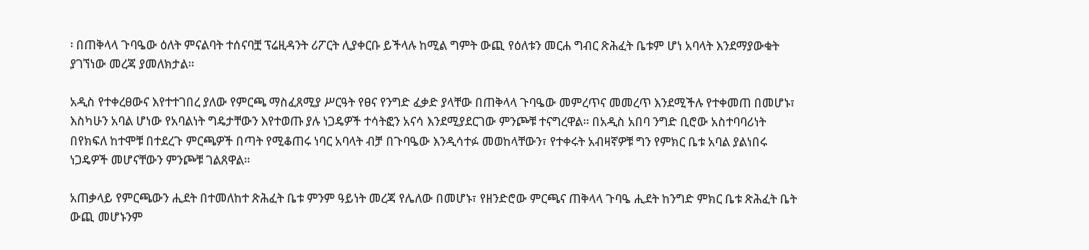፡ በጠቅላላ ጉባዔው ዕለት ምናልባት ተሰናባቿ ፕሬዚዳንት ሪፖርት ሊያቀርቡ ይችላሉ ከሚል ግምት ውጪ የዕለቱን መርሐ ግብር ጽሕፈት ቤቱም ሆነ አባላት እንደማያውቁት ያገኘነው መረጃ ያመለክታል፡፡

አዲስ የተቀረፀውና እየተተገበረ ያለው የምርጫ ማስፈጸሚያ ሥርዓት የፀና የንግድ ፈቃድ ያላቸው በጠቅላላ ጉባዔው መምረጥና መመረጥ እንደሚችሉ የተቀመጠ በመሆኑ፣ እስካሁን አባል ሆነው የአባልነት ግዴታቸውን እየተወጡ ያሉ ነጋዴዎች ተሳትፎን አናሳ እንደሚያደርገው ምንጮቹ ተናግረዋል። በአዲስ አበባ ንግድ ቢሮው አስተባባሪነት በየክፍለ ከተሞቹ በተደረጉ ምርጫዎች በጣት የሚቆጠሩ ነባር አባላት ብቻ በጉባዔው እንዲሳተፉ መወከላቸውን፣ የተቀሩት አብዛኛዎቹ ግን የምክር ቤቱ አባል ያልነበሩ ነጋዴዎች መሆናቸውን ምንጮቹ ገልጸዋል።

አጠቃላይ የምርጫውን ሒደት በተመለከተ ጽሕፈት ቤቱ ምንም ዓይነት መረጃ የሌለው በመሆኑ፣ የዘንድሮው ምርጫና ጠቅላላ ጉባዔ ሒደት ከንግድ ምክር ቤቱ ጽሕፈት ቤት ውጪ መሆኑንም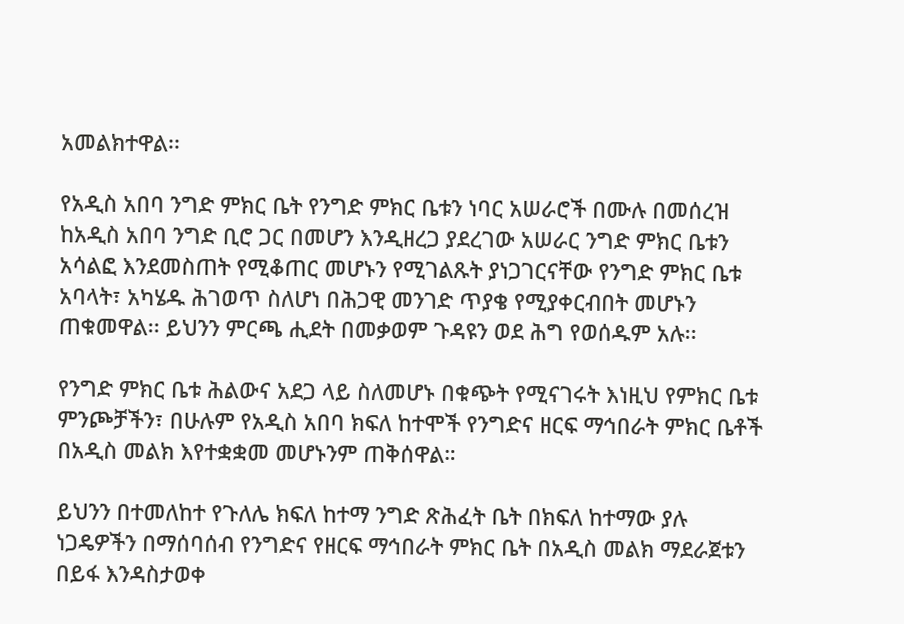አመልክተዋል፡፡

የአዲስ አበባ ንግድ ምክር ቤት የንግድ ምክር ቤቱን ነባር አሠራሮች በሙሉ በመሰረዝ ከአዲስ አበባ ንግድ ቢሮ ጋር በመሆን እንዲዘረጋ ያደረገው አሠራር ንግድ ምክር ቤቱን አሳልፎ እንደመስጠት የሚቆጠር መሆኑን የሚገልጹት ያነጋገርናቸው የንግድ ምክር ቤቱ አባላት፣ አካሄዱ ሕገወጥ ስለሆነ በሕጋዊ መንገድ ጥያቄ የሚያቀርብበት መሆኑን ጠቁመዋል፡፡ ይህንን ምርጫ ሒደት በመቃወም ጉዳዩን ወደ ሕግ የወሰዱም አሉ፡፡

የንግድ ምክር ቤቱ ሕልውና አደጋ ላይ ስለመሆኑ በቁጭት የሚናገሩት እነዚህ የምክር ቤቱ ምንጮቻችን፣ በሁሉም የአዲስ አበባ ክፍለ ከተሞች የንግድና ዘርፍ ማኅበራት ምክር ቤቶች በአዲስ መልክ እየተቋቋመ መሆኑንም ጠቅሰዋል።

ይህንን በተመለከተ የጉለሌ ክፍለ ከተማ ንግድ ጽሕፈት ቤት በክፍለ ከተማው ያሉ ነጋዴዎችን በማሰባሰብ የንግድና የዘርፍ ማኅበራት ምክር ቤት በአዲስ መልክ ማደራጀቱን በይፋ እንዳስታወቀ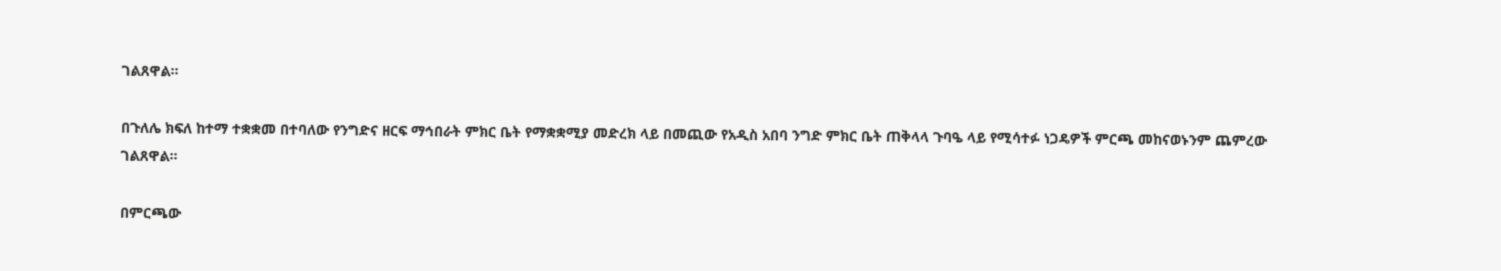ገልጸዋል።

በጉለሌ ክፍለ ከተማ ተቋቋመ በተባለው የንግድና ዘርፍ ማኅበራት ምክር ቤት የማቋቋሚያ መድረክ ላይ በመጪው የአዲስ አበባ ንግድ ምክር ቤት ጠቅላላ ጉባዔ ላይ የሚሳተፉ ነጋዴዎች ምርጫ መከናወኑንም ጨምረው ገልጸዋል።

በምርጫው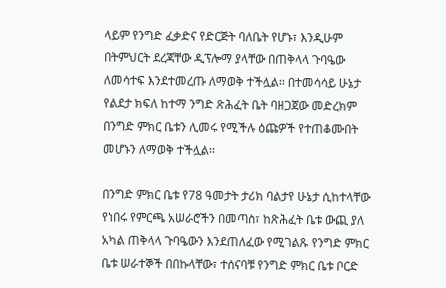ላይም የንግድ ፈቃድና የድርጅት ባለቤት የሆኑ፣ እንዲሁም በትምህርት ደረጃቸው ዲፕሎማ ያላቸው በጠቅላላ ጉባዔው ለመሳተፍ እንደተመረጡ ለማወቅ ተችሏል፡፡ በተመሳሳይ ሁኔታ የልደታ ክፍለ ከተማ ንግድ ጽሕፈት ቤት ባዘጋጀው መድረክም በንግድ ምክር ቤቱን ሊመሩ የሚችሉ ዕጩዎች የተጠቆሙበት መሆኑን ለማወቅ ተችሏል፡፡

በንግድ ምክር ቤቱ የ78 ዓመታት ታሪክ ባልታየ ሁኔታ ሲከተላቸው የነበሩ የምርጫ አሠራሮችን በመጣስ፣ ከጽሕፈት ቤቱ ውጪ ያለ አካል ጠቅላላ ጉባዔውን እንደጠለፈው የሚገልጹ የንግድ ምክር ቤቱ ሠራተኞች በበኩላቸው፣ ተሰናባቹ የንግድ ምክር ቤቱ ቦርድ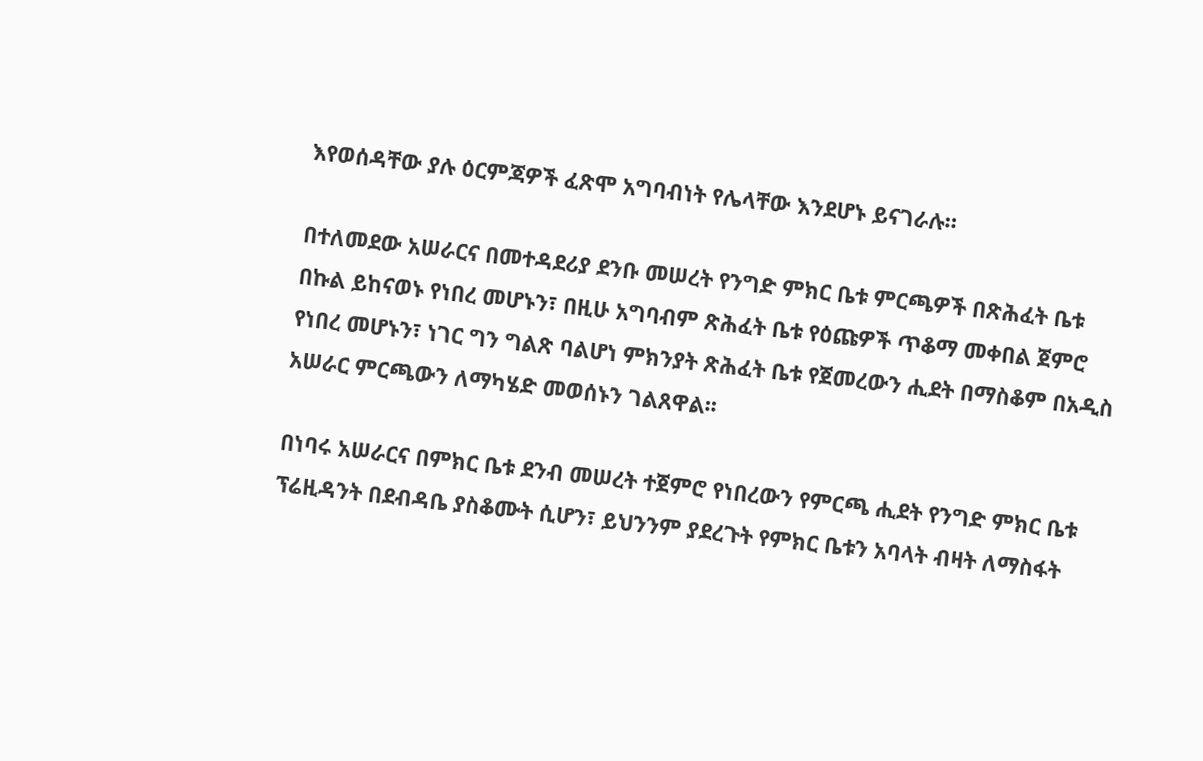እየወሰዳቸው ያሉ ዕርምጃዎች ፈጽሞ አግባብነት የሌላቸው እንደሆኑ ይናገራሉ።

በተለመደው አሠራርና በመተዳደሪያ ደንቡ መሠረት የንግድ ምክር ቤቱ ምርጫዎች በጽሕፈት ቤቱ በኩል ይከናወኑ የነበረ መሆኑን፣ በዚሁ አግባብም ጽሕፈት ቤቱ የዕጩዎች ጥቆማ መቀበል ጀምሮ የነበረ መሆኑን፣ ነገር ግን ግልጽ ባልሆነ ምክንያት ጽሕፈት ቤቱ የጀመረውን ሒደት በማስቆም በአዲስ አሠራር ምርጫውን ለማካሄድ መወሰኑን ገልጸዋል፡፡

በነባሩ አሠራርና በምክር ቤቱ ደንብ መሠረት ተጀምሮ የነበረውን የምርጫ ሒደት የንግድ ምክር ቤቱ ፕሬዚዳንት በደብዳቤ ያስቆሙት ሲሆን፣ ይህንንም ያደረጉት የምክር ቤቱን አባላት ብዛት ለማስፋት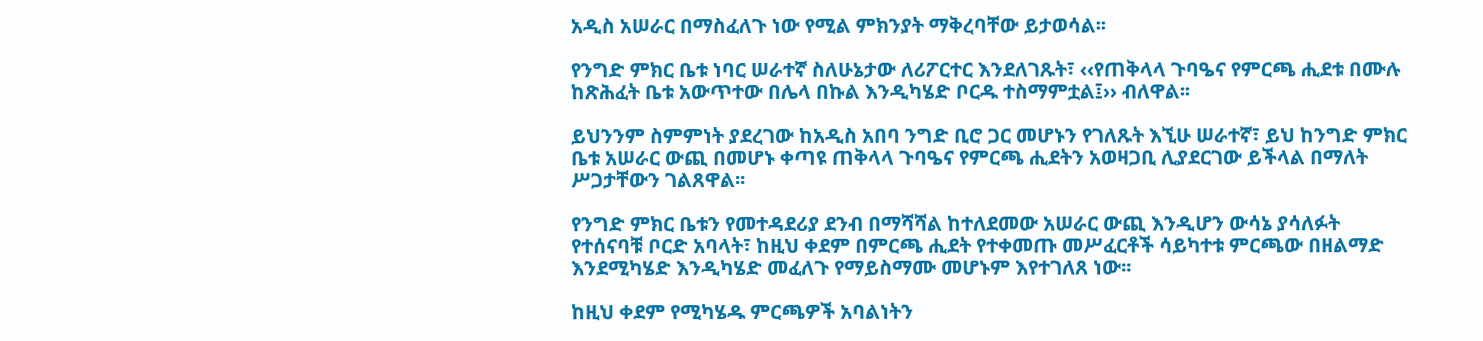አዲስ አሠራር በማስፈለጉ ነው የሚል ምክንያት ማቅረባቸው ይታወሳል፡፡

የንግድ ምክር ቤቱ ነባር ሠራተኛ ስለሁኔታው ለሪፖርተር እንደለገጹት፣ ‹‹የጠቅላላ ጉባዔና የምርጫ ሒደቱ በሙሉ ከጽሕፈት ቤቱ አውጥተው በሌላ በኩል እንዲካሄድ ቦርዱ ተስማምቷል፤›› ብለዋል፡፡

ይህንንም ስምምነት ያደረገው ከአዲስ አበባ ንግድ ቢሮ ጋር መሆኑን የገለጹት እኚሁ ሠራተኛ፣ ይህ ከንግድ ምክር ቤቱ አሠራር ውጪ በመሆኑ ቀጣዩ ጠቅላላ ጉባዔና የምርጫ ሒደትን አወዛጋቢ ሊያደርገው ይችላል በማለት ሥጋታቸውን ገልጸዋል፡፡

የንግድ ምክር ቤቱን የመተዳደሪያ ደንብ በማሻሻል ከተለደመው አሠራር ውጪ እንዲሆን ውሳኔ ያሳለፉት የተሰናባቹ ቦርድ አባላት፣ ከዚህ ቀደም በምርጫ ሒደት የተቀመጡ መሥፈርቶች ሳይካተቱ ምርጫው በዘልማድ እንደሚካሄድ እንዲካሄድ መፈለጉ የማይስማሙ መሆኑም እየተገለጸ ነው፡፡

ከዚህ ቀደም የሚካሄዱ ምርጫዎች አባልነትን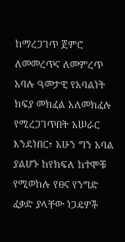ከማረጋገጥ ጀምሮ ለመመረጥና ለመምረጥ አባሉ ዓመታዊ የአባልነት ክፍያ መክፈል አለመክፈሉ የሚረጋገጥበት አሠራር እንደነበር፣ አሁን ግን አባል ያልሆኑ ከየክፍለ ከተሞቹ የሚወከሉ የፀና የንግድ ፈቃድ ያላቸው ነጋዴዎች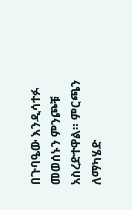በጉባዔው እንዲሳተፉ መወሰኑን ምንጮቹ አስረድተዋል። ምርጫን ለማካሄድ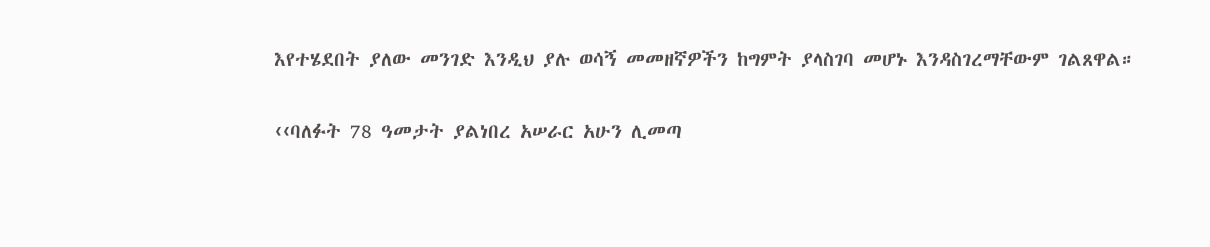እየተሄደበት ያለው መንገድ እንዲህ ያሉ ወሳኝ መመዘኛዎችን ከግምት ያላስገባ መሆኑ እንዳስገረማቸውም ገልጸዋል።

‹‹ባለፉት 78 ዓመታት ያልነበረ አሠራር አሁን ሊመጣ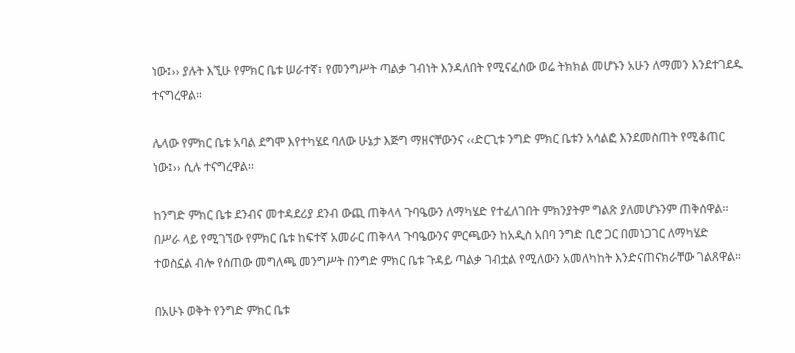ነው፤›› ያሉት እኚሁ የምክር ቤቱ ሠራተኛ፣ የመንግሥት ጣልቃ ገብነት እንዳለበት የሚናፈሰው ወሬ ትክክል መሆኑን አሁን ለማመን እንደተገደዱ ተናግረዋል።

ሌላው የምክር ቤቱ አባል ደግሞ እየተካሄደ ባለው ሁኔታ እጅግ ማዘናቸውንና ‹‹ድርጊቱ ንግድ ምክር ቤቱን አሳልፎ እንደመስጠት የሚቆጠር ነው፤›› ሲሉ ተናግረዋል፡፡

ከንግድ ምክር ቤቱ ደንብና መተዳደሪያ ደንብ ውጪ ጠቅላላ ጉባዔውን ለማካሄድ የተፈለገበት ምክንያትም ግልጽ ያለመሆኑንም ጠቅሰዋል፡፡ በሥራ ላይ የሚገኘው የምክር ቤቱ ከፍተኛ አመራር ጠቅላላ ጉባዔውንና ምርጫውን ከአዲስ አበባ ንግድ ቢሮ ጋር በመነጋገር ለማካሄድ ተወስኗል ብሎ የሰጠው መግለጫ መንግሥት በንግድ ምክር ቤቱ ጉዳይ ጣልቃ ገብቷል የሚለውን አመለካከት እንድናጠናክራቸው ገልጸዋል።

በአሁኑ ወቅት የንግድ ምክር ቤቱ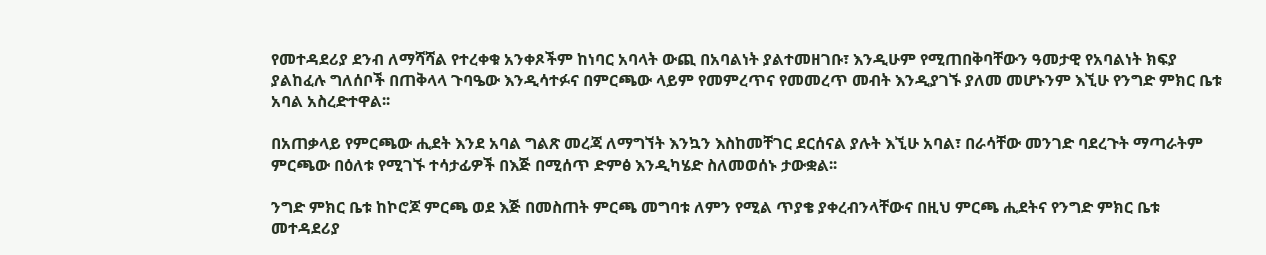የመተዳደሪያ ደንብ ለማሻሻል የተረቀቁ አንቀጾችም ከነባር አባላት ውጪ በአባልነት ያልተመዘገቡ፣ እንዲሁም የሚጠበቅባቸውን ዓመታዊ የአባልነት ክፍያ ያልከፈሉ ግለሰቦች በጠቅላላ ጉባዔው እንዲሳተፉና በምርጫው ላይም የመምረጥና የመመረጥ መብት እንዲያገኙ ያለመ መሆኑንም እኚሁ የንግድ ምክር ቤቱ አባል አስረድተዋል፡፡

በአጠቃላይ የምርጫው ሒደት እንደ አባል ግልጽ መረጃ ለማግኘት እንኳን እስከመቸገር ደርሰናል ያሉት እኚሁ አባል፣ በራሳቸው መንገድ ባደረጉት ማጣራትም ምርጫው በዕለቱ የሚገኙ ተሳታፊዎች በእጅ በሚሰጥ ድምፅ እንዲካሄድ ስለመወሰኑ ታውቋል፡፡

ንግድ ምክር ቤቱ ከኮሮጆ ምርጫ ወደ እጅ በመስጠት ምርጫ መግባቱ ለምን የሚል ጥያቄ ያቀረብንላቸውና በዚህ ምርጫ ሒደትና የንግድ ምክር ቤቱ መተዳደሪያ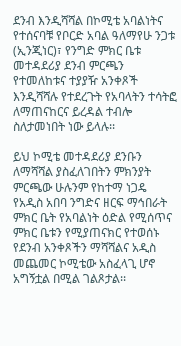ደንብ እንዲሻሻል በኮሚቴ አባልነትና የተሰናባቹ የቦርድ አባል ዓለማየሁ ንጋቱ (ኢንጂነር)፣ የንግድ ምክር ቤቱ መተዳደሪያ ደንብ ምርጫን የተመለከቱና ተያያዥ አንቀጾች እንዲሻሻሉ የተደረጉት የአባላትን ተሳትፎ ለማጠናከርና ይረዳል ተብሎ ስለታመነበት ነው ይላሉ፡፡

ይህ ኮሚቴ መተዳደሪያ ደንቡን ለማሻሻል ያስፈለገበትን ምክንያት ምርጫው ሁሉንም የከተማ ነጋዴ የአዲስ አበባ ንግድና ዘርፍ ማኅበራት ምክር ቤት የአባልነት ዕድል የሚሰጥና ምክር ቤቱን የሚያጠናክር የተወሰኑ የደንብ አንቀጾችን ማሻሻልና አዲስ መጨመር ኮሚቴው አስፈላጊ ሆኖ አግኝቷል በሚል ገልጾታል፡፡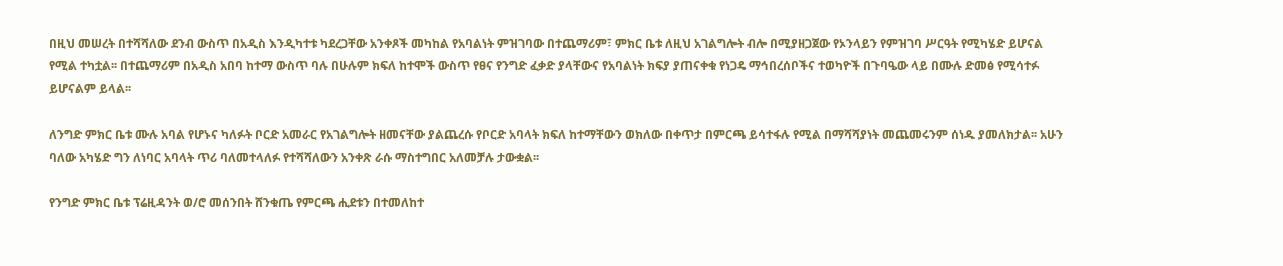በዚህ መሠረት በተሻሻለው ደንብ ውስጥ በአዲስ እንዲካተቱ ካደረጋቸው አንቀጾች መካከል የአባልነት ምዝገባው በተጨማሪም፣ ምክር ቤቱ ለዚህ አገልግሎት ብሎ በሚያዘጋጀው የኦንላይን የምዝገባ ሥርዓት የሚካሄድ ይሆናል የሚል ተካቷል፡፡ በተጨማሪም በአዲስ አበባ ከተማ ውስጥ ባሉ በሁሉም ክፍለ ከተሞች ውስጥ የፀና የንግድ ፈቃድ ያላቸውና የአባልነት ክፍያ ያጠናቀቁ የነጋዴ ማኅበረሰቦችና ተወካዮች በጉባዔው ላይ በሙሉ ድመፅ የሚሳተፉ ይሆናልም ይላል፡፡

ለንግድ ምክር ቤቱ ሙሉ አባል የሆኑና ካለፉት ቦርድ አመራር የአገልግሎት ዘመናቸው ያልጨረሱ የቦርድ አባላት ክፍለ ከተማቸውን ወክለው በቀጥታ በምርጫ ይሳተፋሉ የሚል በማሻሻያነት መጨመሩንም ሰነዱ ያመለክታል፡፡ አሁን ባለው አካሄድ ግን ለነባር አባላት ጥሪ ባለመተላለፉ የተሻሻለውን አንቀጽ ራሱ ማስተግበር አለመቻሉ ታውቋል፡፡

የንግድ ምክር ቤቱ ፕሬዚዳንት ወ/ሮ መሰንበት ሸንቁጤ የምርጫ ሒደቱን በተመለከተ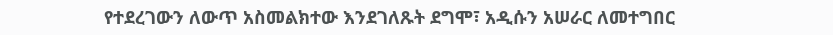የተደረገውን ለውጥ አስመልክተው እንደገለጹት ደግሞ፣ አዲሱን አሠራር ለመተግበር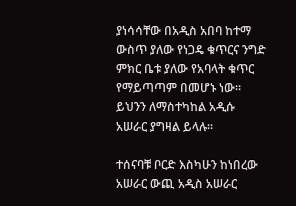ያነሳሳቸው በአዲስ አበባ ከተማ ውስጥ ያለው የነጋዴ ቁጥርና ንግድ ምክር ቤቱ ያለው የአባላት ቁጥር የማይጣጣም በመሆኑ ነው፡፡ ይህንን ለማስተካከል አዲሱ አሠራር ያግዛል ይላሉ፡፡

ተሰናባቹ ቦርድ እስካሁን ከነበረው አሠራር ውጪ አዲስ አሠራር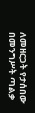ለመዘርጋት የታሰበው በመንግሥት ጣልቃ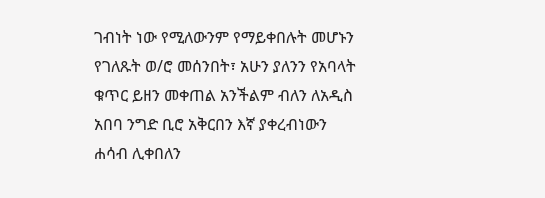ገብነት ነው የሚለውንም የማይቀበሉት መሆኑን የገለጹት ወ/ሮ መሰንበት፣ አሁን ያለንን የአባላት ቁጥር ይዘን መቀጠል አንችልም ብለን ለአዲስ አበባ ንግድ ቢሮ አቅርበን እኛ ያቀረብነውን ሐሳብ ሊቀበለን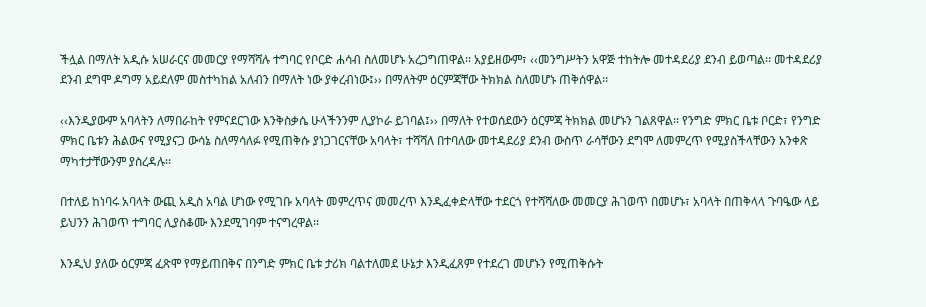ችሏል በማለት አዲሱ አሠራርና መመርያ የማሻሻሉ ተግባር የቦርድ ሐሳብ ስለመሆኑ አረጋግጠዋል፡፡ አያይዘውም፣ ‹‹መንግሥትን አዋጅ ተከትሎ መተዳደሪያ ደንብ ይወጣል፡፡ መተዳደሪያ ደንብ ደግሞ ዶግማ አይደለም መስተካከል አለብን በማለት ነው ያቀረብነው፤›› በማለትም ዕርምጃቸው ትክክል ስለመሆኑ ጠቅሰዋል፡፡

‹‹እንዲያውም አባላትን ለማበራከት የምናደርገው እንቅስቃሴ ሁላችንንም ሊያኮራ ይገባል፤›› በማለት የተወሰደውን ዕርምጃ ትክክል መሆኑን ገልጸዋል፡፡ የንግድ ምክር ቤቱ ቦርድ፣ የንግድ ምክር ቤቱን ሕልውና የሚያናጋ ውሳኔ ስለማሳለፉ የሚጠቅሱ ያነጋገርናቸው አባላት፣ ተሻሻለ በተባለው መተዳደሪያ ደንብ ውስጥ ራሳቸውን ደግሞ ለመምረጥ የሚያስችላቸውን አንቀጽ ማካተታቸውንም ያስረዳሉ፡፡

በተለይ ከነባሩ አባላት ውጪ አዲስ አባል ሆነው የሚገቡ አባላት መምረጥና መመረጥ እንዲፈቀድላቸው ተደርጎ የተሻሻለው መመርያ ሕገወጥ በመሆኑ፣ አባላት በጠቅላላ ጉባዔው ላይ ይህንን ሕገወጥ ተግባር ሊያስቆሙ እንደሚገባም ተናግረዋል፡፡

እንዲህ ያለው ዕርምጃ ፈጽሞ የማይጠበቅና በንግድ ምክር ቤቱ ታሪክ ባልተለመደ ሁኔታ እንዲፈጸም የተደረገ መሆኑን የሚጠቅሱት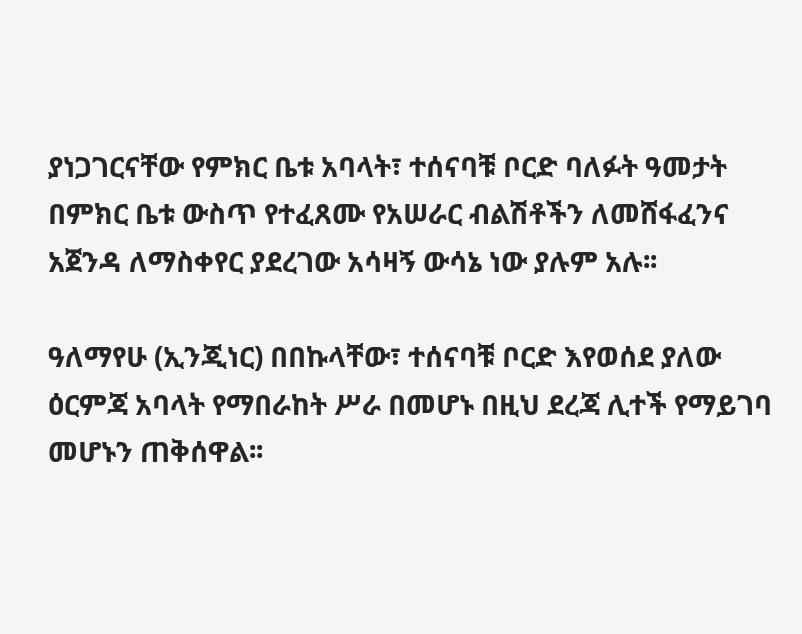ያነጋገርናቸው የምክር ቤቱ አባላት፣ ተሰናባቹ ቦርድ ባለፉት ዓመታት በምክር ቤቱ ውስጥ የተፈጸሙ የአሠራር ብልሽቶችን ለመሸፋፈንና አጀንዳ ለማስቀየር ያደረገው አሳዛኝ ውሳኔ ነው ያሉም አሉ፡፡

ዓለማየሁ (ኢንጂነር) በበኩላቸው፣ ተሰናባቹ ቦርድ እየወሰደ ያለው ዕርምጃ አባላት የማበራከት ሥራ በመሆኑ በዚህ ደረጃ ሊተች የማይገባ መሆኑን ጠቅሰዋል፡፡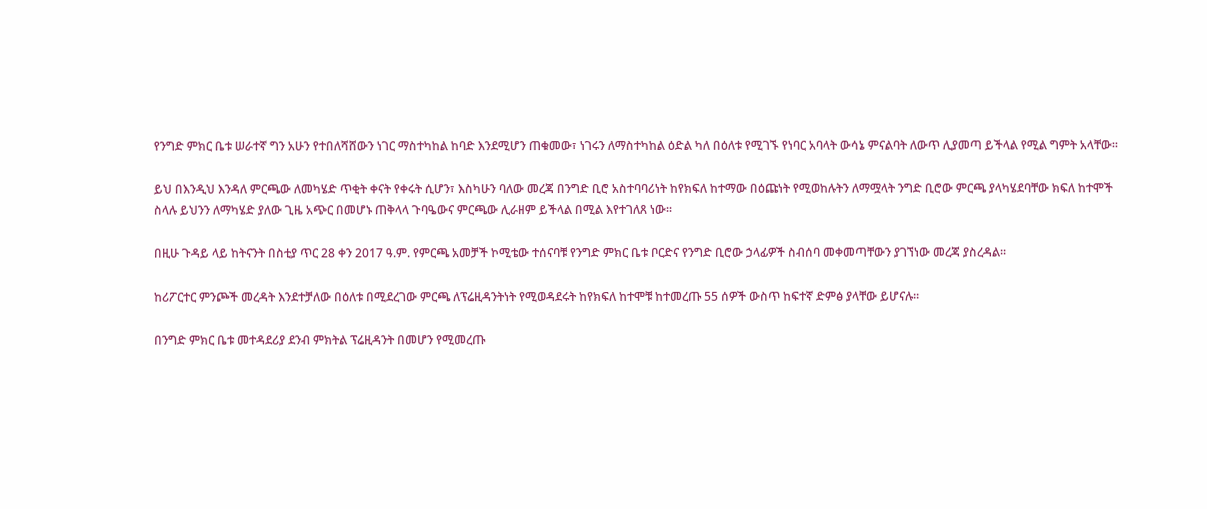የንግድ ምክር ቤቱ ሠራተኛ ግን አሁን የተበለሻሸውን ነገር ማስተካከል ከባድ እንደሚሆን ጠቁመው፣ ነገሩን ለማስተካከል ዕድል ካለ በዕለቱ የሚገኙ የነባር አባላት ውሳኔ ምናልባት ለውጥ ሊያመጣ ይችላል የሚል ግምት አላቸው፡፡

ይህ በእንዲህ እንዳለ ምርጫው ለመካሄድ ጥቂት ቀናት የቀሩት ሲሆን፣ እስካሁን ባለው መረጃ በንግድ ቢሮ አስተባባሪነት ከየክፍለ ከተማው በዕጩነት የሚወከሉትን ለማሟላት ንግድ ቢሮው ምርጫ ያላካሄደባቸው ክፍለ ከተሞች ስላሉ ይህንን ለማካሄድ ያለው ጊዜ አጭር በመሆኑ ጠቅላላ ጉባዔውና ምርጫው ሊራዘም ይችላል በሚል እየተገለጸ ነው፡፡

በዚሁ ጉዳይ ላይ ከትናንት በስቲያ ጥር 28 ቀን 2017 ዓ.ም. የምርጫ አመቻች ኮሚቴው ተሰናባቹ የንግድ ምክር ቤቱ ቦርድና የንግድ ቢሮው ኃላፊዎች ስብሰባ መቀመጣቸውን ያገኘነው መረጃ ያስረዳል፡፡

ከሪፖርተር ምንጮች መረዳት እንደተቻለው በዕለቱ በሚደረገው ምርጫ ለፕሬዚዳንትነት የሚወዳደሩት ከየክፍለ ከተሞቹ ከተመረጡ 55 ሰዎች ውስጥ ከፍተኛ ድምፅ ያላቸው ይሆናሉ፡፡

በንግድ ምክር ቤቱ መተዳደሪያ ደንብ ምክትል ፕሬዚዳንት በመሆን የሚመረጡ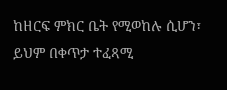ከዘርፍ ምክር ቤት የሚወከሉ ሲሆን፣ ይህም በቀጥታ ተፈጻሚ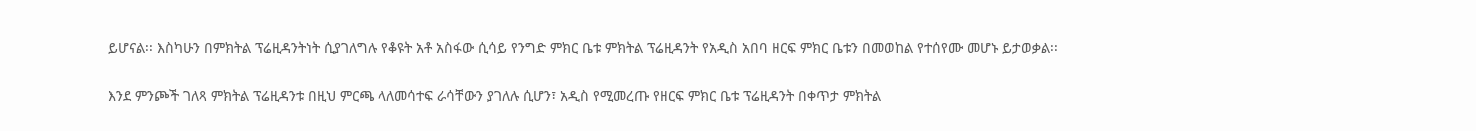ይሆናል፡፡ እስካሁን በምክትል ፕሬዚዳንትነት ሲያገለግሉ የቆዩት አቶ አስፋው ሲሳይ የንግድ ምክር ቤቱ ምክትል ፕሬዚዳንት የአዲስ አበባ ዘርፍ ምክር ቤቱን በመወከል የተሰየሙ መሆኑ ይታወቃል፡፡

እንደ ምንጮች ገለጻ ምክትል ፕሬዚዳንቱ በዚህ ምርጫ ላለመሳተፍ ራሳቸውን ያገለሉ ሲሆን፣ አዲስ የሚመረጡ የዘርፍ ምክር ቤቱ ፕሬዚዳንት በቀጥታ ምክትል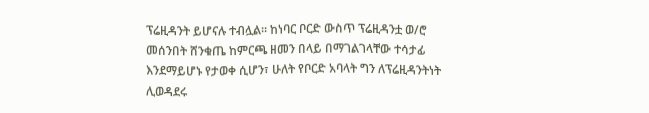ፕሬዚዳንት ይሆናሉ ተብሏል፡፡ ከነባር ቦርድ ውስጥ ፕሬዚዳንቷ ወ/ሮ መሰንበት ሸንቁጤ ከምርጫ ዘመን በላይ በማገልገላቸው ተሳታፊ እንደማይሆኑ የታወቀ ሲሆን፣ ሁለት የቦርድ አባላት ግን ለፕሬዚዳንትነት ሊወዳደሩ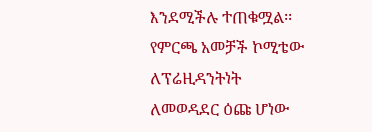እንደሚችሉ ተጠቁሟል፡፡ የምርጫ አመቻች ኮሚቴው ለፕሬዚዳንትነት ለመወዳደር ዕጩ ሆነው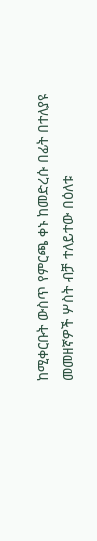ከሚቀርቡት ውስጥ የምርጫ ቀኑ ከመድረሱ በፊት በተለያዩ መመዘኛዎች ሦስት ብቻ ተለይተው በዕለቱ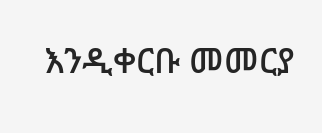እንዲቀርቡ መመርያ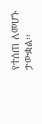የተሰጠ ለመሆኑ ታውቋል፡፡